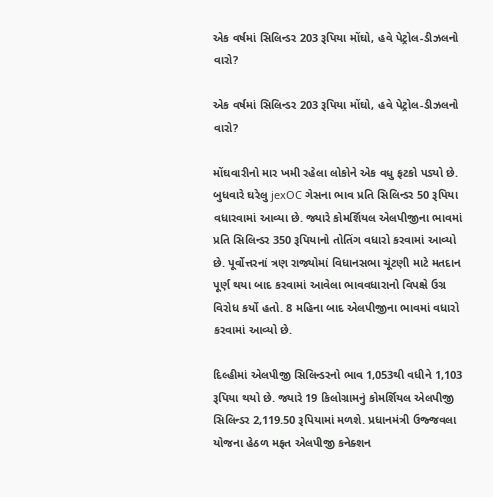એક વર્ષમાં સિલિન્ડર 203 રૂપિયા મોંઘો, હવે પેટ્રોલ-ડીઝલનો વારો?

એક વર્ષમાં સિલિન્ડર 203 રૂપિયા મોંઘો, હવે પેટ્રોલ-ડીઝલનો વારો?

મોંઘવારીનો માર ખમી રહેલા લોકોને એક વધુ ફટકો પડ્યો છે. બુધવારે ઘરેલુ jexOC ગેસના ભાવ પ્રતિ સિલિન્ડર 50 રૂપિયા વધારવામાં આવ્યા છે. જ્યારે કોમર્શિયલ એલપીજીના ભાવમાં પ્રતિ સિલિન્ડર 350 રૂપિયાનો તોતિંગ વધારો કરવામાં આવ્યો છે. પૂર્વોત્તરનાં ત્રણ રાજ્યોમાં વિધાનસભા ચૂંટણી માટે મતદાન પૂર્ણ થયા બાદ કરવામાં આવેલા ભાવવધારાનો વિપક્ષે ઉગ્ર વિરોધ કર્યો હતો. 8 મહિના બાદ એલપીજીના ભાવમાં વધારો કરવામાં આવ્યો છે.

દિલ્હીમાં એલપીજી સિલિન્ડરનો ભાવ 1,053થી વધીને 1,103 રૂપિયા થયો છે. જ્યારે 19 કિલોગ્રામનું કોમર્શિયલ એલપીજી સિલિન્ડર 2,119.50 રૂપિયામાં મળશે. પ્રધાનમંત્રી ઉજ્જવલા યોજના હેઠળ મફત એલપીજી કનેક્શન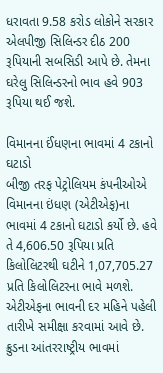ધરાવતા 9.58 કરોડ લોકોને સરકાર એલપીજી સિલિન્ડર દીઠ 200 રૂપિયાની સબસિડી આપે છે. તેમના ઘરેલુ સિલિન્ડરનો ભાવ હવે 903 રૂપિયા થઈ જશે.

વિમાનના ઈંધણના ભાવમાં 4 ટકાનો ઘટાડો
બીજી તરફ પેટ્રોલિયમ કંપનીઓએ વિમાનના ઇંધણ (એટીએફ)ના ભાવમાં 4 ટકાનો ઘટાડો કર્યો છે. હવે તે 4,606.50 રૂપિયા પ્રતિ કિલોલિટરથી ઘટીને 1,07,705.27 પ્રતિ કિલોલિટરના ભાવે મળશે. એટીએફના ભાવની દર મહિને પહેલી તારીખે સમીક્ષા કરવામાં આવે છે. ક્રુડના આંતરરાષ્ટ્રીય ભાવમાં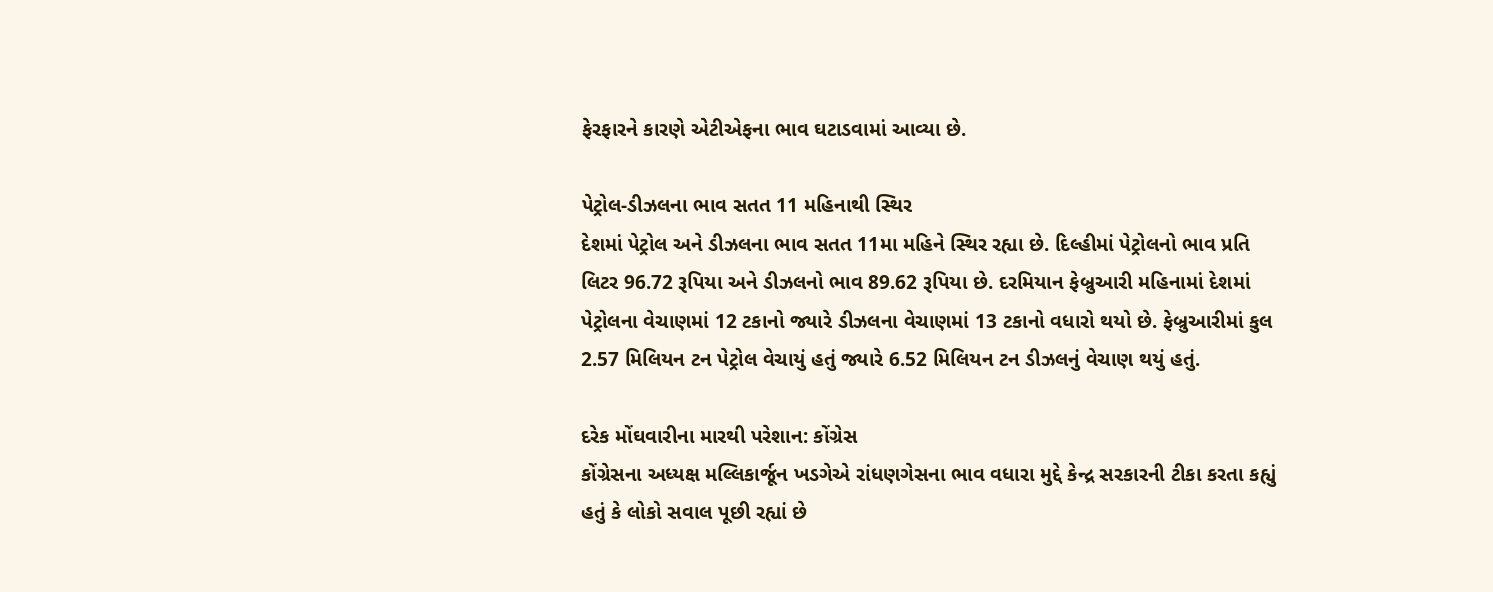ફેરફારને કારણે એટીએફના ભાવ ઘટાડવામાં આવ્યા છે.

પેટ્રોલ-ડીઝલના ભાવ સતત 11 મહિનાથી સ્થિર
દેશમાં પેટ્રોલ અને ડીઝલના ભાવ સતત 11મા મહિને સ્થિર રહ્યા છે. દિલ્હીમાં પેટ્રોલનો ભાવ પ્રતિ લિટર 96.72 રૂપિયા અને ડીઝલનો ભાવ 89.62 રૂપિયા છે. દરમિયાન ફેબ્રુઆરી મહિનામાં દેશમાં પેટ્રોલના વેચાણમાં 12 ટકાનો જ્યારે ડીઝલના વેચાણમાં 13 ટકાનો વધારો થયો છે. ફેબ્રુઆરીમાં કુલ 2.57 મિલિયન ટન પેટ્રોલ વેચાયું હતું જ્યારે 6.52 મિલિયન ટન ડીઝલનું વેચાણ થયું હતું.

દરેક મોંઘવારીના મારથી પરેશાન: કોંગ્રેસ
કોંગ્રેસના અધ્યક્ષ મલ્લિકાર્જૂન ખડગેએ રાંધણગેસના ભાવ વધારા મુદ્દે કેન્દ્ર સરકારની ટીકા કરતા કહ્યું હતું કે લોકો સવાલ પૂછી રહ્યાં છે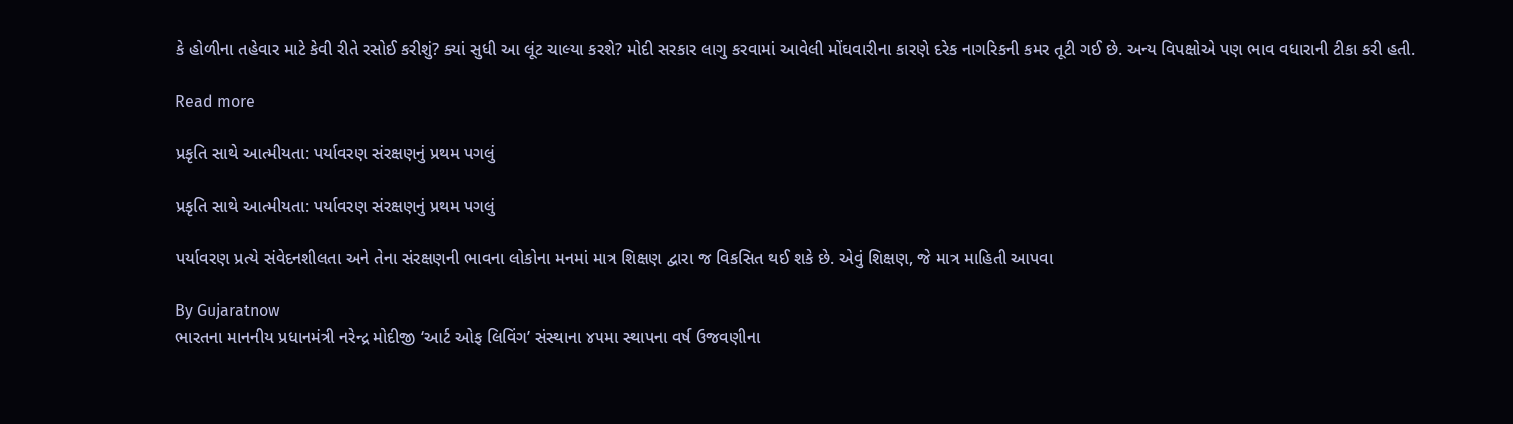કે હોળીના તહેવાર માટે કેવી રીતે રસોઈ કરીશું? ક્યાં સુધી આ લૂંટ ચાલ્યા કરશે? મોદી સરકાર લાગુ કરવામાં આવેલી મોંઘવારીના કારણે દરેક નાગરિકની કમર તૂટી ગઈ છે. અન્ય વિપક્ષોએ પણ ભાવ વધારાની ટીકા કરી હતી.

Read more

પ્રકૃતિ સાથે આત્મીયતા: પર્યાવરણ સંરક્ષણનું પ્રથમ પગલું

પ્રકૃતિ સાથે આત્મીયતા: પર્યાવરણ સંરક્ષણનું પ્રથમ પગલું

પર્યાવરણ પ્રત્યે સંવેદનશીલતા અને તેના સંરક્ષણની ભાવના લોકોના મનમાં માત્ર શિક્ષણ દ્વારા જ વિકસિત થઈ શકે છે. એવું શિક્ષણ, જે માત્ર માહિતી આપવા

By Gujaratnow
ભારતના માનનીય પ્રધાનમંત્રી નરેન્દ્ર મોદીજી ‘આર્ટ ઓફ લિવિંગ’ સંસ્થાના ૪૫મા સ્થાપના વર્ષ ઉજવણીના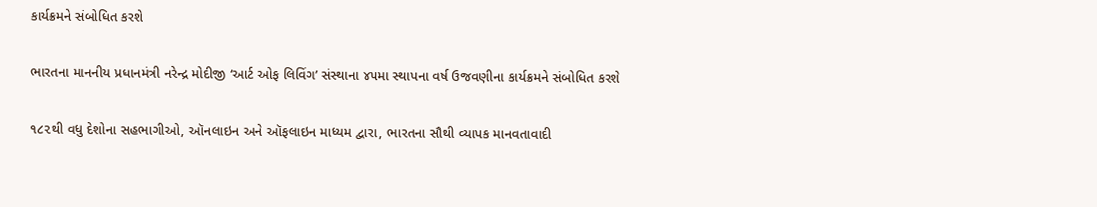કાર્યક્રમને સંબોધિત કરશે

ભારતના માનનીય પ્રધાનમંત્રી નરેન્દ્ર મોદીજી ‘આર્ટ ઓફ લિવિંગ’ સંસ્થાના ૪૫મા સ્થાપના વર્ષ ઉજવણીના કાર્યક્રમને સંબોધિત કરશે

૧૮૨થી વધુ દેશોના સહભાગીઓ, ઑનલાઇન અને ઑફલાઇન માધ્યમ દ્વારા, ભારતના સૌથી વ્યાપક માનવતાવાદી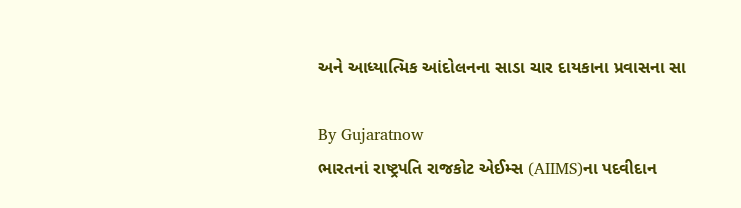અને આધ્યાત્મિક આંદોલનના સાડા ચાર દાયકાના પ્રવાસના સા

By Gujaratnow
ભારતનાં રાષ્ટ્રપતિ રાજકોટ એઈમ્સ (AIIMS)ના પદવીદાન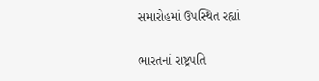સમારોહમાં ઉપસ્થિત રહ્યાં

ભારતનાં રાષ્ટ્રપતિ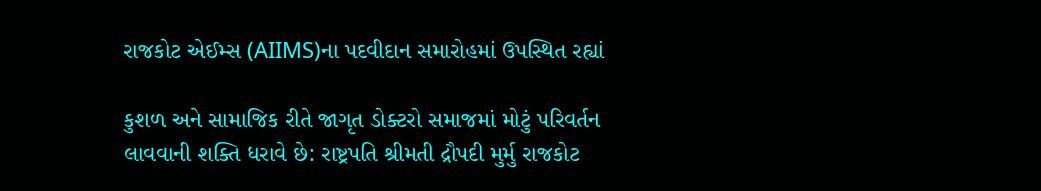રાજકોટ એઈમ્સ (AIIMS)ના પદવીદાન સમારોહમાં ઉપસ્થિત રહ્યાં

કુશળ અને સામાજિક રીતે જાગૃત ડોક્ટરો સમાજમાં મોટું પરિવર્તન લાવવાની શક્તિ ધરાવે છે: રાષ્ટ્રપતિ શ્રીમતી દ્રૌપદી મુર્મુ રાજકોટ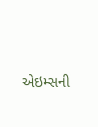એઇમ્સની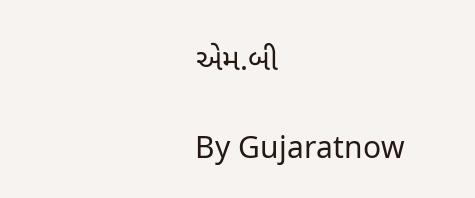એમ.બી

By Gujaratnow